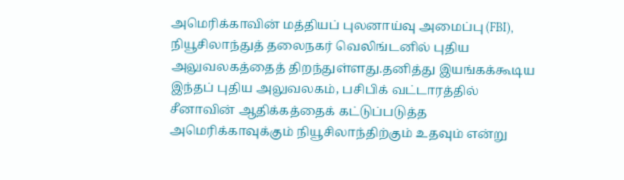அமெரிக்காவின் மத்தியப் புலனாய்வு அமைப்பு (FBI), நியூசிலாந்துத் தலைநகர் வெலிங்டனில் புதிய அலுவலகத்தைத் திறந்துள்ளது.தனித்து இயங்கக்கூடிய இந்தப் புதிய அலுவலகம், பசிபிக் வட்டாரத்தில் சீனாவின் ஆதிக்கத்தைக் கட்டுப்படுத்த அமெரிக்காவுக்கும் நியூசிலாந்திற்கும் உதவும் என்று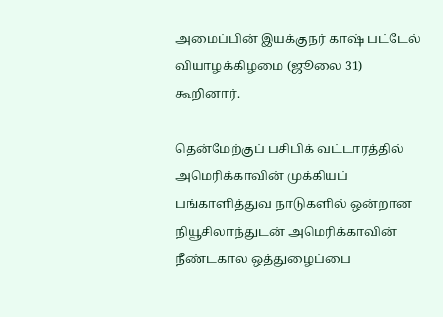அமைப்பின் இயக்குநர் காஷ் பட்டேல் வியாழக்கிழமை (ஜூலை 31) கூறினார்.

தென்மேற்குப் பசிபிக் வட்டாரத்தில் அமெரிக்காவின் முக்கியப் பங்காளித்துவ நாடுகளில் ஒன்றான நியூசிலாந்துடன் அமெரிக்காவின் நீண்டகால ஒத்துழைப்பை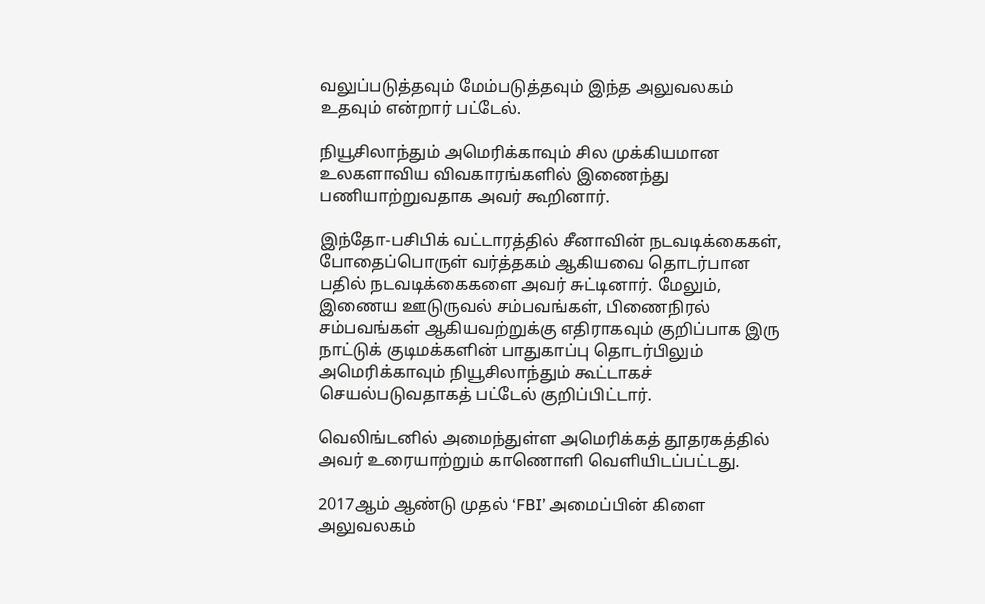வலுப்படுத்தவும் மேம்படுத்தவும் இந்த அலுவலகம் உதவும் என்றார் பட்டேல்.

நியூசிலாந்தும் அமெரிக்காவும் சில முக்கியமான உலகளாவிய விவகாரங்களில் இணைந்து பணியாற்றுவதாக அவர் கூறினார்.

இந்தோ-பசிபிக் வட்டாரத்தில் சீனாவின் நடவடிக்கைகள், போதைப்பொருள் வர்த்தகம் ஆகியவை தொடர்பான பதில் நடவடிக்கைகளை அவர் சுட்டினார். மேலும், இணைய ஊடுருவல் சம்பவங்கள், பிணைநிரல் சம்பவங்கள் ஆகியவற்றுக்கு எதிராகவும் குறிப்பாக இரு நாட்டுக் குடிமக்களின் பாதுகாப்பு தொடர்பிலும் அமெரிக்காவும் நியூசிலாந்தும் கூட்டாகச் செயல்படுவதாகத் பட்டேல் குறிப்பிட்டார்.

வெலிங்டனில் அமைந்துள்ள அமெரிக்கத் தூதரகத்தில் அவர் உரையாற்றும் காணொளி வெளியிடப்பட்டது.

2017ஆம் ஆண்டு முதல் ‘FBI’ அமைப்பின் கிளை அலுவலகம்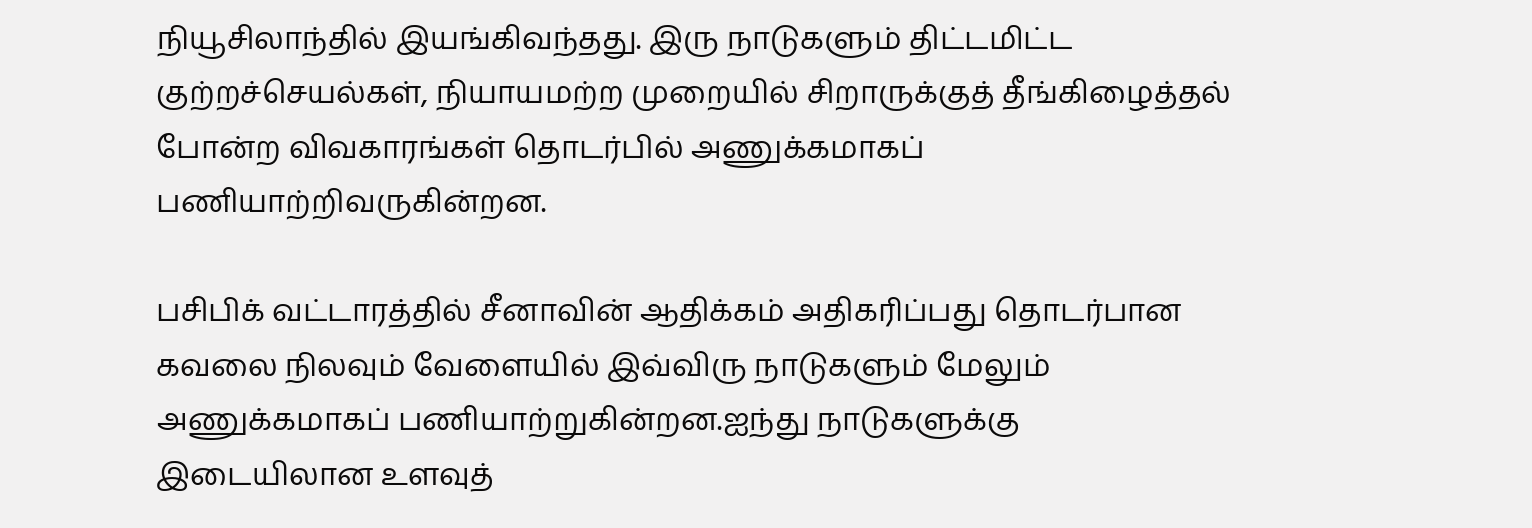நியூசிலாந்தில் இயங்கிவந்தது. இரு நாடுகளும் திட்டமிட்ட குற்றச்செயல்கள், நியாயமற்ற முறையில் சிறாருக்குத் தீங்கிழைத்தல் போன்ற விவகாரங்கள் தொடர்பில் அணுக்கமாகப் பணியாற்றிவருகின்றன.

பசிபிக் வட்டாரத்தில் சீனாவின் ஆதிக்கம் அதிகரிப்பது தொடர்பான கவலை நிலவும் வேளையில் இவ்விரு நாடுகளும் மேலும் அணுக்கமாகப் பணியாற்றுகின்றன.ஐந்து நாடுகளுக்கு இடையிலான உளவுத்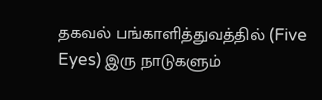தகவல் பங்காளித்துவத்தில் (Five Eyes) இரு நாடுகளும்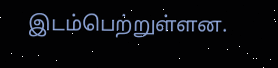இடம்பெற்றுள்ளன.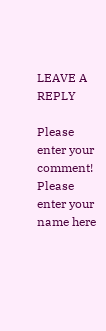LEAVE A REPLY

Please enter your comment!
Please enter your name here